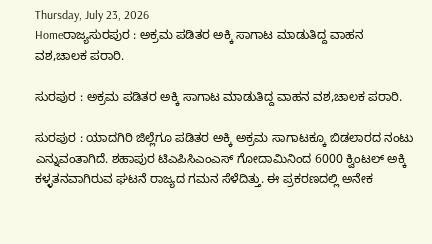Thursday, July 23, 2026
Homeರಾಜ್ಯಸುರಪುರ : ಅಕ್ರಮ ಪಡಿತರ ಅಕ್ಕಿ ಸಾಗಾಟ ಮಾಡುತಿದ್ದ ವಾಹನ ವಶ,ಚಾಲಕ ಪರಾರಿ.

ಸುರಪುರ : ಅಕ್ರಮ ಪಡಿತರ ಅಕ್ಕಿ ಸಾಗಾಟ ಮಾಡುತಿದ್ದ ವಾಹನ ವಶ,ಚಾಲಕ ಪರಾರಿ.

ಸುರಪುರ : ಯಾದಗಿರಿ ಜಿಲ್ಲೆಗೂ ಪಡಿತರ ಅಕ್ಕಿ ಅಕ್ರಮ ಸಾಗಾಟಕ್ಕೂ ಬಿಡಲಾರದ ನಂಟು ಎನ್ನುವಂತಾಗಿದೆ. ಶಹಾಪುರ ಟಿಎಪಿಸಿಎಂಎಸ್ ಗೋದಾಮಿನಿಂದ 6000 ಕ್ವಿಂಟಲ್ ಅಕ್ಕಿ ಕಳ್ಳತನವಾಗಿರುವ ಘಟನೆ ರಾಜ್ಯದ ಗಮನ ಸೆಳೆದಿತ್ತು. ಈ ಪ್ರಕರಣದಲ್ಲಿ ಅನೇಕ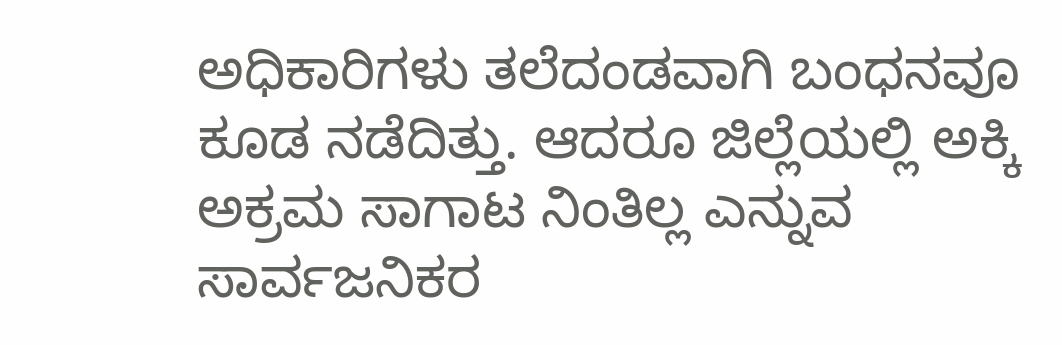ಅಧಿಕಾರಿಗಳು ತಲೆದಂಡವಾಗಿ ಬಂಧನವೂ ಕೂಡ ನಡೆದಿತ್ತು. ಆದರೂ ಜಿಲ್ಲೆಯಲ್ಲಿ ಅಕ್ಕಿ ಅಕ್ರಮ ಸಾಗಾಟ ನಿಂತಿಲ್ಲ ಎನ್ನುವ ಸಾರ್ವಜನಿಕರ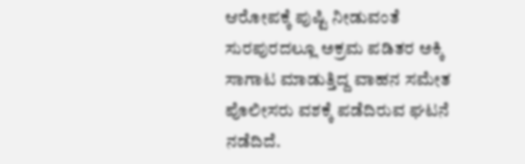ಆರೋಪಕ್ಕೆ ಪುಷ್ಟಿ ನೀಡುವಂತೆ ಸುರಪುರದಲ್ಲೂ ಅಕ್ರಮ ಪಡಿತರ ಅಕ್ಕಿ ಸಾಗಾಟ ಮಾಡುತ್ತಿದ್ದ ವಾಹನ ಸಮೇತ ಪೊಲೀಸರು ವಶಕ್ಕೆ ಪಡೆದಿರುವ ಘಟನೆ ನಡೆದಿದೆ.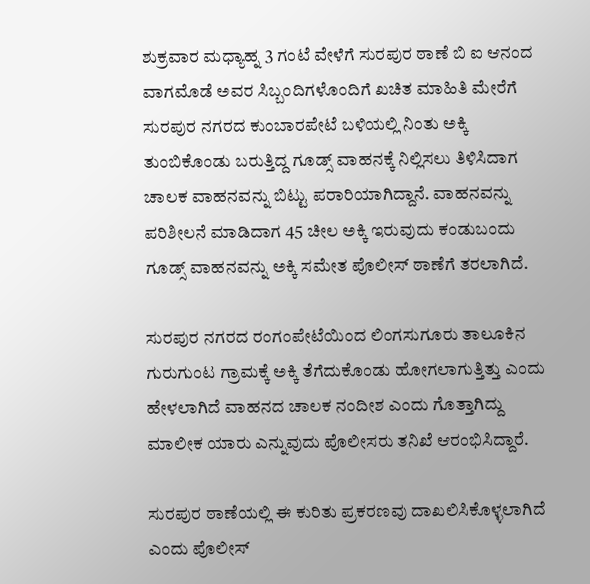ಶುಕ್ರವಾರ ಮಧ್ಯಾಹ್ನ 3 ಗಂಟೆ ವೇಳೆಗೆ ಸುರಪುರ ಠಾಣೆ ಬಿ ಐ ಆನಂದ ವಾಗಮೊಡೆ ಅವರ ಸಿಬ್ಬಂದಿಗಳೊಂದಿಗೆ ಖಚಿತ ಮಾಹಿತಿ ಮೇರೆಗೆ ಸುರಪುರ ನಗರದ ಕುಂಬಾರಪೇಟೆ ಬಳಿಯಲ್ಲಿ ನಿಂತು ಅಕ್ಕಿ ತುಂಬಿಕೊಂಡು ಬರುತ್ತಿದ್ದ ಗೂಡ್ಸ್ ವಾಹನಕ್ಕೆ ನಿಲ್ಲಿಸಲು ತಿಳಿಸಿದಾಗ ಚಾಲಕ ವಾಹನವನ್ನು ಬಿಟ್ಟು ಪರಾರಿಯಾಗಿದ್ದಾನೆ. ವಾಹನವನ್ನು ಪರಿಶೀಲನೆ ಮಾಡಿದಾಗ 45 ಚೀಲ ಅಕ್ಕಿ ಇರುವುದು ಕಂಡುಬಂದು ಗೂಡ್ಸ್ ವಾಹನವನ್ನು ಅಕ್ಕಿ ಸಮೇತ ಪೊಲೀಸ್ ಠಾಣೆಗೆ ತರಲಾಗಿದೆ.

ಸುರಪುರ ನಗರದ ರಂಗಂಪೇಟೆಯಿಂದ ಲಿಂಗಸುಗೂರು ತಾಲೂಕಿನ ಗುರುಗುಂಟ ಗ್ರಾಮಕ್ಕೆ ಅಕ್ಕಿ ತೆಗೆದುಕೊಂಡು ಹೋಗಲಾಗುತ್ತಿತ್ತು ಎಂದು ಹೇಳಲಾಗಿದೆ ವಾಹನದ ಚಾಲಕ ನಂದೀಶ ಎಂದು ಗೊತ್ತಾಗಿದ್ದು ಮಾಲೀಕ ಯಾರು ಎನ್ನುವುದು ಪೊಲೀಸರು ತನಿಖೆ ಆರಂಭಿಸಿದ್ದಾರೆ.

ಸುರಪುರ ಠಾಣೆಯಲ್ಲಿ ಈ ಕುರಿತು ಪ್ರಕರಣವು ದಾಖಲಿಸಿಕೊಳ್ಳಲಾಗಿದೆ ಎಂದು ಪೊಲೀಸ್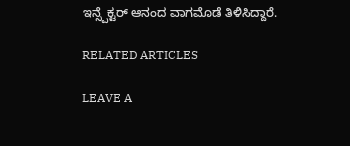ಇನ್ಸ್ಪೆಕ್ಟರ್ ಆನಂದ ವಾಗಮೊಡೆ ತಿಳಿಸಿದ್ದಾರೆ.

RELATED ARTICLES

LEAVE A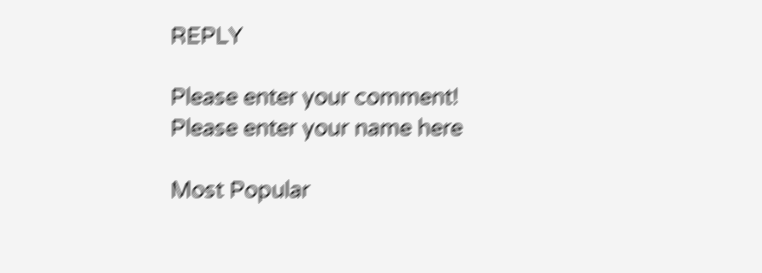REPLY

Please enter your comment!
Please enter your name here

Most Popular